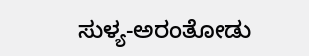ಸುಳ್ಯ-ಅರಂತೋಡು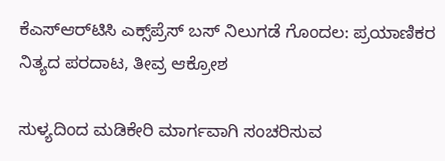ಕೆಎಸ್‌ಆರ್‌ಟಿಸಿ ಎಕ್ಸ್‌ಪ್ರೆಸ್ ಬಸ್ ನಿಲುಗಡೆ ಗೊಂದಲ: ಪ್ರಯಾಣಿಕರ ನಿತ್ಯದ ಪರದಾಟ, ತೀವ್ರ ಆಕ್ರೋಶ

ಸುಳ್ಯದಿಂದ ಮಡಿಕೇರಿ ಮಾರ್ಗವಾಗಿ ಸಂಚರಿಸುವ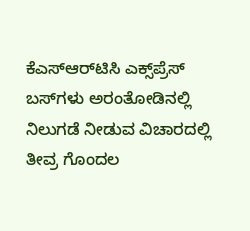ಕೆಎಸ್‌ಆರ್‌ಟಿಸಿ ಎಕ್ಸ್‌ಪ್ರೆಸ್ ಬಸ್‌ಗಳು ಅರಂತೋಡಿನಲ್ಲಿ ನಿಲುಗಡೆ ನೀಡುವ ವಿಚಾರದಲ್ಲಿ ತೀವ್ರ ಗೊಂದಲ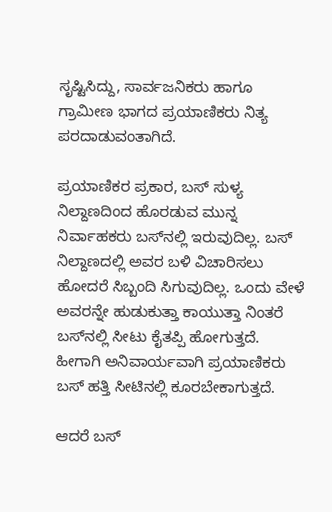ಸೃಷ್ಟಿಸಿದ್ದು, ಸಾರ್ವಜನಿಕರು ಹಾಗೂ ಗ್ರಾಮೀಣ ಭಾಗದ ಪ್ರಯಾಣಿಕರು ನಿತ್ಯ ಪರದಾಡುವಂತಾಗಿದೆ.

ಪ್ರಯಾಣಿಕರ ಪ್ರಕಾರ, ಬಸ್ ಸುಳ್ಯ ನಿಲ್ದಾಣದಿಂದ ಹೊರಡುವ ಮುನ್ನ ನಿರ್ವಾಹಕರು ಬಸ್‌ನಲ್ಲಿ ಇರುವುದಿಲ್ಲ. ಬಸ್ ನಿಲ್ದಾಣದಲ್ಲಿ ಅವರ ಬಳಿ ವಿಚಾರಿಸಲು ಹೋದರೆ ಸಿಬ್ಬಂದಿ ಸಿಗುವುದಿಲ್ಲ. ಒಂದು ವೇಳೆ ಅವರನ್ನೇ ಹುಡುಕುತ್ತಾ ಕಾಯುತ್ತಾ ನಿಂತರೆ ಬಸ್‌ನಲ್ಲಿ ಸೀಟು ಕೈತಪ್ಪಿ ಹೋಗುತ್ತದೆ. ಹೀಗಾಗಿ ಅನಿವಾರ್ಯವಾಗಿ ಪ್ರಯಾಣಿಕರು ಬಸ್ ಹತ್ತಿ ಸೀಟಿನಲ್ಲಿ ಕೂರಬೇಕಾಗುತ್ತದೆ.

ಆದರೆ ಬಸ್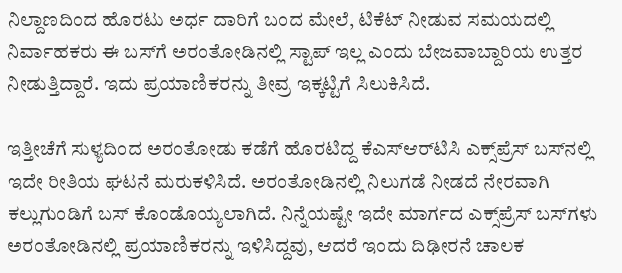ನಿಲ್ದಾಣದಿಂದ ಹೊರಟು ಅರ್ಧ ದಾರಿಗೆ ಬಂದ ಮೇಲೆ, ಟಿಕೆಟ್ ನೀಡುವ ಸಮಯದಲ್ಲಿ ನಿರ್ವಾಹಕರು ಈ ಬಸ್‌ಗೆ ಅರಂತೋಡಿನಲ್ಲಿ ಸ್ಟಾಪ್ ಇಲ್ಲ ಎಂದು ಬೇಜವಾಬ್ದಾರಿಯ ಉತ್ತರ ನೀಡುತ್ತಿದ್ದಾರೆ. ಇದು ಪ್ರಯಾಣಿಕರನ್ನು ತೀವ್ರ ಇಕ್ಕಟ್ಟಿಗೆ ಸಿಲುಕಿಸಿದೆ.

ಇತ್ತೀಚೆಗೆ ಸುಳ್ಯದಿಂದ ಅರಂತೋಡು ಕಡೆಗೆ ಹೊರಟಿದ್ದ ಕೆಎಸ್‌ಆರ್‌ಟಿಸಿ ಎಕ್ಸ್‌ಪ್ರೆಸ್ ಬಸ್‌ನಲ್ಲಿ ಇದೇ ರೀತಿಯ ಘಟನೆ ಮರುಕಳಿಸಿದೆ. ಅರಂತೋಡಿನಲ್ಲಿ ನಿಲುಗಡೆ ನೀಡದೆ ನೇರವಾಗಿ ಕಲ್ಲುಗುಂಡಿಗೆ ಬಸ್ ಕೊಂಡೊಯ್ಯಲಾಗಿದೆ. ನಿನ್ನೆಯಷ್ಟೇ ಇದೇ ಮಾರ್ಗದ ಎಕ್ಸ್‌ಪ್ರೆಸ್ ಬಸ್‌ಗಳು ಅರಂತೋಡಿನಲ್ಲಿ ಪ್ರಯಾಣಿಕರನ್ನು ಇಳಿಸಿದ್ದವು, ಆದರೆ ಇಂದು ದಿಢೀರನೆ ಚಾಲಕ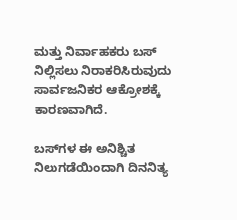ಮತ್ತು ನಿರ್ವಾಹಕರು ಬಸ್ ನಿಲ್ಲಿಸಲು ನಿರಾಕರಿಸಿರುವುದು ಸಾರ್ವಜನಿಕರ ಆಕ್ರೋಶಕ್ಕೆ ಕಾರಣವಾಗಿದೆ.

ಬಸ್‌ಗಳ ಈ ಅನಿಶ್ಚಿತ ನಿಲುಗಡೆಯಿಂದಾಗಿ ದಿನನಿತ್ಯ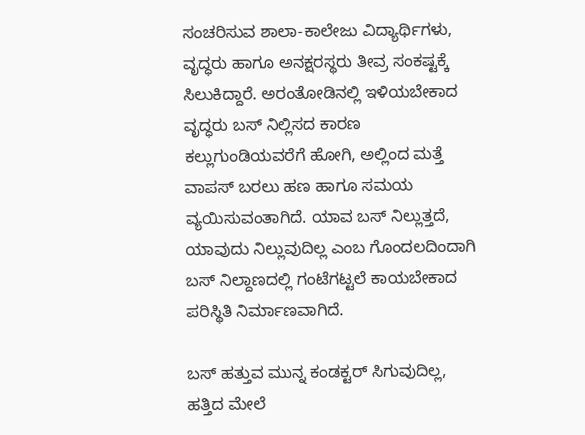ಸಂಚರಿಸುವ ಶಾಲಾ-ಕಾಲೇಜು ವಿದ್ಯಾರ್ಥಿಗಳು, ವೃದ್ಧರು ಹಾಗೂ ಅನಕ್ಷರಸ್ಥರು ತೀವ್ರ ಸಂಕಷ್ಟಕ್ಕೆ ಸಿಲುಕಿದ್ದಾರೆ. ಅರಂತೋಡಿನಲ್ಲಿ ಇಳಿಯಬೇಕಾದ ವೃದ್ಧರು ಬಸ್ ನಿಲ್ಲಿಸದ ಕಾರಣ ಕಲ್ಲುಗುಂಡಿಯವರೆಗೆ ಹೋಗಿ, ಅಲ್ಲಿಂದ ಮತ್ತೆ ವಾಪಸ್ ಬರಲು ಹಣ ಹಾಗೂ ಸಮಯ ವ್ಯಯಿಸುವಂತಾಗಿದೆ. ಯಾವ ಬಸ್ ನಿಲ್ಲುತ್ತದೆ, ಯಾವುದು ನಿಲ್ಲುವುದಿಲ್ಲ ಎಂಬ ಗೊಂದಲದಿಂದಾಗಿ ಬಸ್ ನಿಲ್ದಾಣದಲ್ಲಿ ಗಂಟೆಗಟ್ಟಲೆ ಕಾಯಬೇಕಾದ ಪರಿಸ್ಥಿತಿ ನಿರ್ಮಾಣವಾಗಿದೆ.

ಬಸ್ ಹತ್ತುವ ಮುನ್ನ ಕಂಡಕ್ಟರ್ ಸಿಗುವುದಿಲ್ಲ, ಹತ್ತಿದ ಮೇಲೆ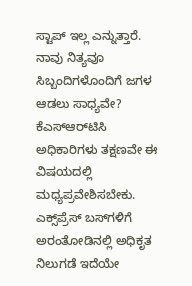ಸ್ಟಾಪ್ ಇಲ್ಲ ಎನ್ನುತ್ತಾರೆ. ನಾವು ನಿತ್ಯವೂ ಸಿಬ್ಬಂದಿಗಳೊಂದಿಗೆ ಜಗಳ ಆಡಲು ಸಾಧ್ಯವೇ? ಕೆಎಸ್‌ಆರ್‌ಟಿಸಿ ಅಧಿಕಾರಿಗಳು ತಕ್ಷಣವೇ ಈ ವಿಷಯದಲ್ಲಿ ಮಧ್ಯಪ್ರವೇಶಿಸಬೇಕು. ಎಕ್ಸ್‌ಪ್ರೆಸ್ ಬಸ್‌ಗಳಿಗೆ ಅರಂತೋಡಿನಲ್ಲಿ ಅಧಿಕೃತ ನಿಲುಗಡೆ ಇದೆಯೇ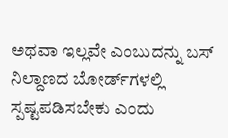ಅಥವಾ ಇಲ್ಲವೇ ಎಂಬುದನ್ನು ಬಸ್ ನಿಲ್ದಾಣದ ಬೋರ್ಡ್‌ಗಳಲ್ಲಿ ಸ್ಪಷ್ಟಪಡಿಸಬೇಕು ಎಂದು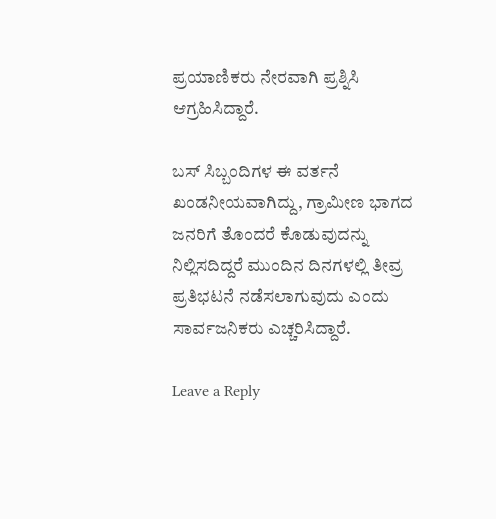ಪ್ರಯಾಣಿಕರು ನೇರವಾಗಿ ಪ್ರಶ್ನಿಸಿ ಆಗ್ರಹಿಸಿದ್ದಾರೆ.

ಬಸ್ ಸಿಬ್ಬಂದಿಗಳ ಈ ವರ್ತನೆ ಖಂಡನೀಯವಾಗಿದ್ದು, ಗ್ರಾಮೀಣ ಭಾಗದ ಜನರಿಗೆ ತೊಂದರೆ ಕೊಡುವುದನ್ನು ನಿಲ್ಲಿಸದಿದ್ದರೆ ಮುಂದಿನ ದಿನಗಳಲ್ಲಿ ತೀವ್ರ ಪ್ರತಿಭಟನೆ ನಡೆಸಲಾಗುವುದು ಎಂದು ಸಾರ್ವಜನಿಕರು ಎಚ್ಚರಿಸಿದ್ದಾರೆ.

Leave a Reply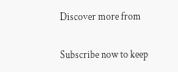Discover more from

Subscribe now to keep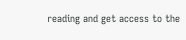reading and get access to the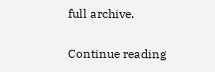full archive.

Continue reading